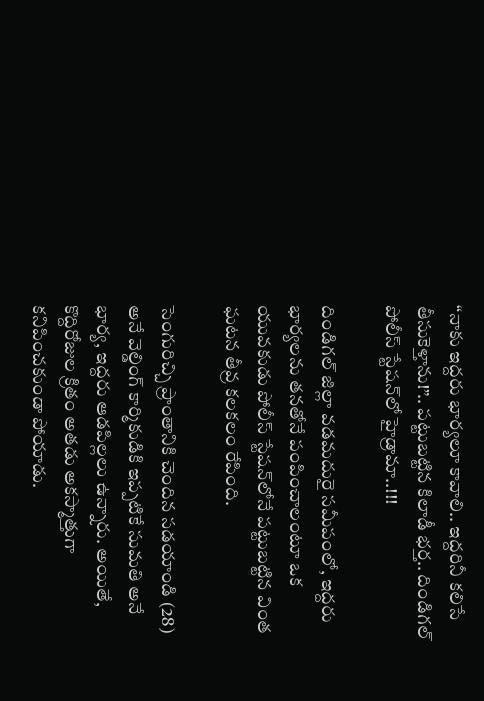“నాకు ఇద్దరు భార్యలూ కావాలి.. ఇద్దరినీ కలిసే తీసుకెళ్తాను!”.. పట్టుబట్టిన కిలాడీ భర్త.. దిండిగల్ పోలీస్ స్టేషన్‌లో హైడ్రామా..!!!

దిండిగల్ జిల్లా వడమదురై సమీపంలో, ఇద్దరు భార్యలను తనతోనే పంపించాలంటూ ఒక యువకుడు పోలీస్ స్టేషన్‌లోనే పట్టుబట్టిన వింత ఘటన తీవ్ర కలకలం రేపింది.

సెంగురిచ్చి ప్రాంతానికి చెందిన సడయాండి (28) అనే వెల్డింగ్ కార్మికుడికి ఇప్పటికే సుమతి అనే భార్య, ఇద్దరు ఆడపిల్లలు ఉన్నారు. అయితే, కొద్దిరోజుల క్రితం అతడు అకస్మాత్తుగా కనిపించకుండా పోయాడు.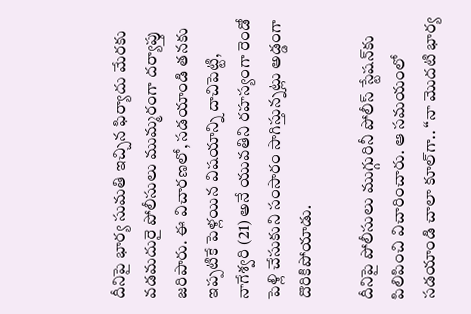దీనిపై భార్య సుమతి ఇచ్చిన ఫిర్యాదు మేరకు వడమదురై పోలీసులు ముమ్మరంగా దర్యాప్తు జరిపారు. ఈ విచారణలో, సడయాండి తనకు ఇప్పటికే పెళ్లయిన విషయాన్ని దాచిపెట్టి, నాగేశ్వరి (21) అనే యువతిని రహస్యంగా రెండో పెళ్లి చేసుకుని సంసారం సాగిస్తున్నట్లు అడ్డంగా దొరికిపోయాడు.

దీనిపై పోలీసులు ముగ్గురినీ పోలీస్ స్టేషన్‌కు పిలిపించి విచారించారు. ఆ సమయంలో సడయాండి చాలా కూల్‌గా.. “నా మొదటి భార్య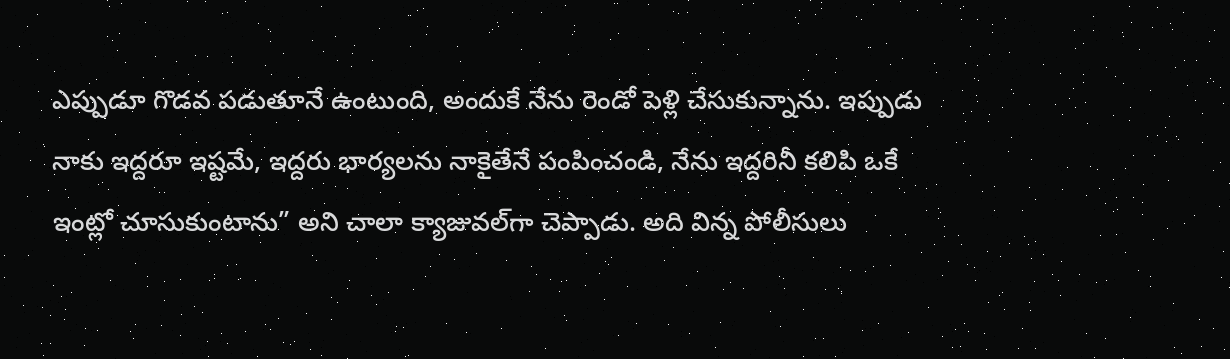ఎప్పుడూ గొడవ పడుతూనే ఉంటుంది, అందుకే నేను రెండో పెళ్లి చేసుకున్నాను. ఇప్పుడు నాకు ఇద్దరూ ఇష్టమే, ఇద్దరు భార్యలను నాకైతేనే పంపించండి, నేను ఇద్దరినీ కలిపి ఒకే ఇంట్లో చూసుకుంటాను” అని చాలా క్యాజువల్‌గా చెప్పాడు. అది విన్న పోలీసులు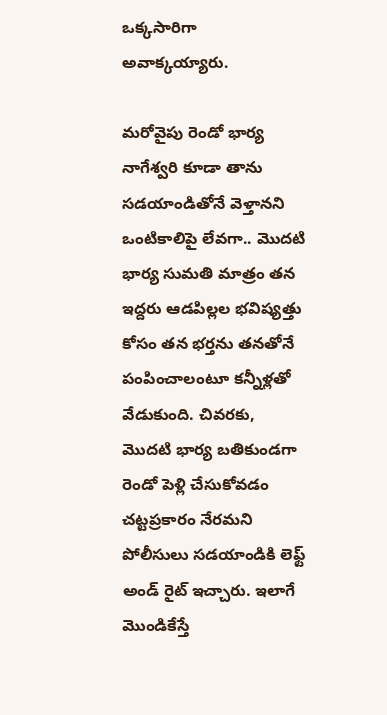ఒక్కసారిగా అవాక్కయ్యారు.

మరోవైపు రెండో భార్య నాగేశ్వరి కూడా తాను సడయాండితోనే వెళ్తానని ఒంటికాలిపై లేవగా.. మొదటి భార్య సుమతి మాత్రం తన ఇద్దరు ఆడపిల్లల భవిష్యత్తు కోసం తన భర్తను తనతోనే పంపించాలంటూ కన్నీళ్లతో వేడుకుంది. చివరకు, మొదటి భార్య బతికుండగా రెండో పెళ్లి చేసుకోవడం చట్టప్రకారం నేరమని పోలీసులు సడయాండికి లెఫ్ట్ అండ్ రైట్ ఇచ్చారు. ఇలాగే మొండికేస్తే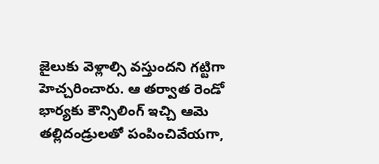జైలుకు వెళ్లాల్సి వస్తుందని గట్టిగా హెచ్చరించారు. ఆ తర్వాత రెండో భార్యకు కౌన్సిలింగ్ ఇచ్చి ఆమె తల్లిదండ్రులతో పంపించివేయగా,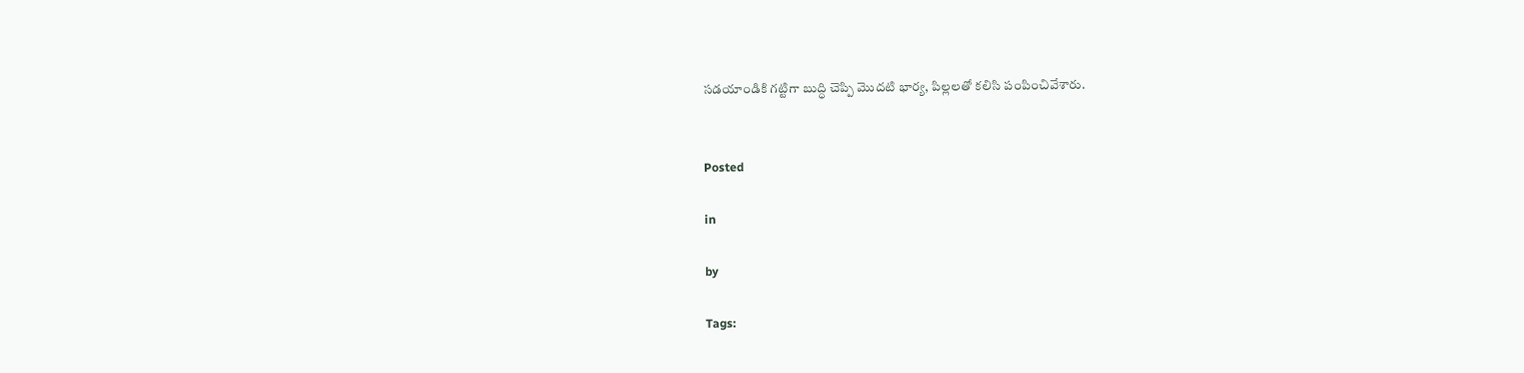సడయాండికి గట్టిగా బుద్ధి చెప్పి మొదటి భార్య, పిల్లలతో కలిసి పంపించివేశారు.


Posted

in

by

Tags: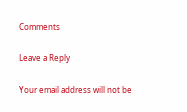Comments

Leave a Reply

Your email address will not be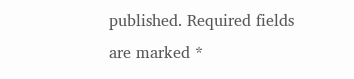published. Required fields are marked *